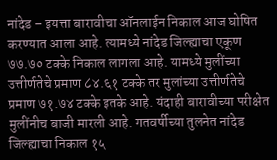नांदेड – इयत्ता बारावीचा ऑनलाईन निकाल आज घोषित करण्यात आला आहे. त्यामध्ये नांदेड जिल्ह्याचा एकूण ७७.७० टक्के निकाल लागला आहे. यामध्ये मुलींच्या उत्तीर्णतेचे प्रमाण ८४.६१ टक्के तर मुलांच्या उत्तीर्णतेचे प्रमाण ७१.७४ टक्के इतके आहे. यंदाही बारावीच्या परीक्षेत मुलींनीच बाजी मारली आहे. गतवर्षीच्या तुलनेत नांदेड जिल्ह्याचा निकाल १५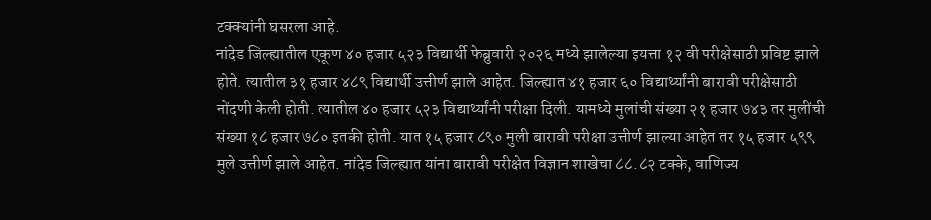टक्क्यांनी घसरला आहे.
नांदेड जिल्ह्यातील एकूण ४० हजार ५२३ विद्यार्थी फेब्रुवारी २०२६ मध्ये झालेल्या इयत्ता १२ वी परीक्षेसाठी प्रविष्ट झाले होते. त्यातील ३१ हजार ४८९ विद्यार्थी उत्तीर्ण झाले आहेत. जिल्ह्यात ४१ हजार ६० विद्यार्थ्यांनी बारावी परीक्षेसाठी नोंदणी केली होती. त्यातील ४० हजार ५२३ विद्यार्थ्यांनी परीक्षा दिली. यामध्ये मुलांची संख्या २१ हजार ७४३ तर मुलींची संख्या १८ हजार ७८० इतकी होती. यात १५ हजार ८९० मुली बारावी परीक्षा उत्तीर्ण झाल्या आहेत तर १५ हजार ५९९ मुले उत्तीर्ण झाले आहेत. नांदेड जिल्ह्यात यांना बारावी परीक्षेत विज्ञान शाखेचा ८८.८२ टक्के, वाणिज्य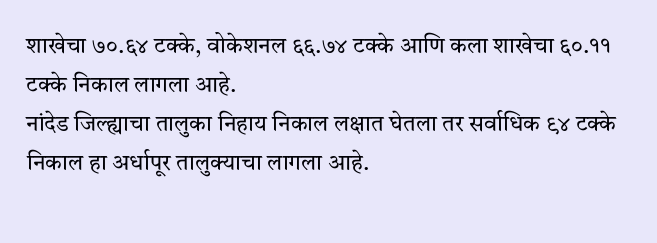शाखेचा ७०.६४ टक्के, वोकेशनल ६६.७४ टक्के आणि कला शाखेचा ६०.११ टक्के निकाल लागला आहे.
नांदेड जिल्ह्याचा तालुका निहाय निकाल लक्षात घेतला तर सर्वाधिक ९४ टक्के निकाल हा अर्धापूर तालुक्याचा लागला आहे.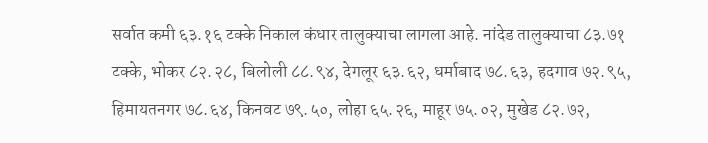सर्वात कमी ६३.१६ टक्के निकाल कंधार तालुक्याचा लागला आहे. नांदेड तालुक्याचा ८३.७१ टक्के, भोकर ८२.२८, बिलोली ८८.९४, देगलूर ६३.६२, धर्माबाद ७८.६३, हदगाव ७२.९५, हिमायतनगर ७८.६४, किनवट ७९.५०, लोहा ६५.२६, माहूर ७५.०२, मुखेड ८२.७२,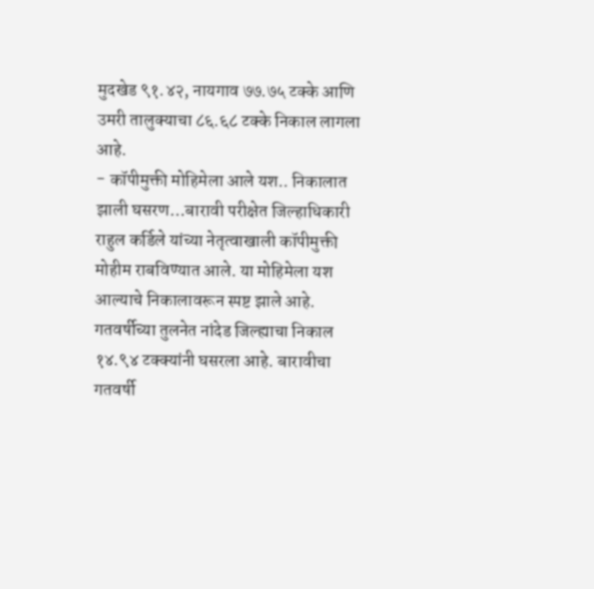मुदखेड ९१.४२, नायगाव ७७.७५ टक्के आणि उमरी तालुक्याचा ८६.६८ टक्के निकाल लागला आहे.
- कॉपीमुक्ती मोहिमेला आले यश.. निकालात झाली घसरण…बारावी परीक्षेत जिल्हाधिकारी राहुल कर्डिले यांच्या नेतृत्वाखाली कॉपीमुक्ती मोहीम राबविण्यात आले. या मोहिमेला यश आल्याचे निकालावरून स्पष्ट झाले आहे. गतवर्षीच्या तुलनेत नांदेड जिल्ह्याचा निकाल १४.९४ टक्क्यांनी घसरला आहे. बारावीचा गतवर्षी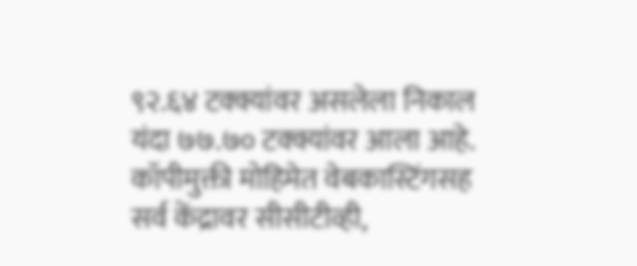९२.६४ टक्क्यांवर असलेला निकाल यंदा ७७.७० टक्क्यांवर आला आहे. कॉपीमुक्ती मोहिमेत वेबकास्टिंगसह सर्व केंद्रावर सीसीटीव्ही,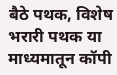बैठे पथक, विशेष भरारी पथक या माध्यमातून कॉपी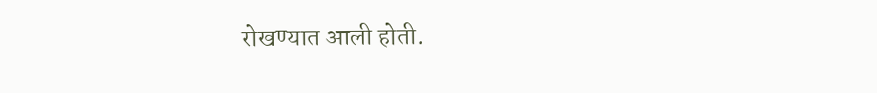रोखण्यात आली होती.